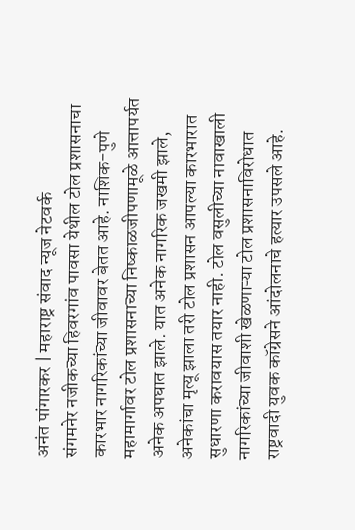अनंत पांगारकर | महाराष्ट्र संवाद न्यूज नेटवर्क
संगमनेर नजीकच्या हिवरगांव पावसा येथील टोल प्रशासनाचा कारभार नागरिकांच्या जीवावर बेतत आहे. नाशिक-पुणे महामार्गावर टोल प्रशासनाच्या निष्काळजीपणामूळे आत्तापर्यत अनेक अपघात झाले. यात अनेक नागरिक जखमी झाले, अनेकांचा मृत्यू झाला तरी टोल प्रशासन आपल्या कारभारात सुधारणा करावयास तयार नाही. टोल वसुलीच्या नावाखाली नागरिकांच्या जीवाशी खेळणाऱ्या टोल प्रशासनाविरोधात राष्ट्रवादी युवक कॉग्रेसने आंदोलनाचे हत्यार उपसले आहे.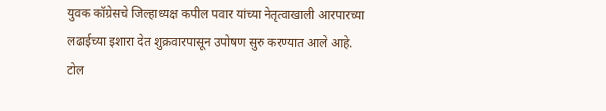युवक कॉग्रेसचे जिल्हाध्यक्ष कपील पवार यांच्या नेतृत्वाखाली आरपारच्या लढाईच्या इशारा देत शुक्रवारपासून उपोषण सुरु करण्यात आले आहे.
टोल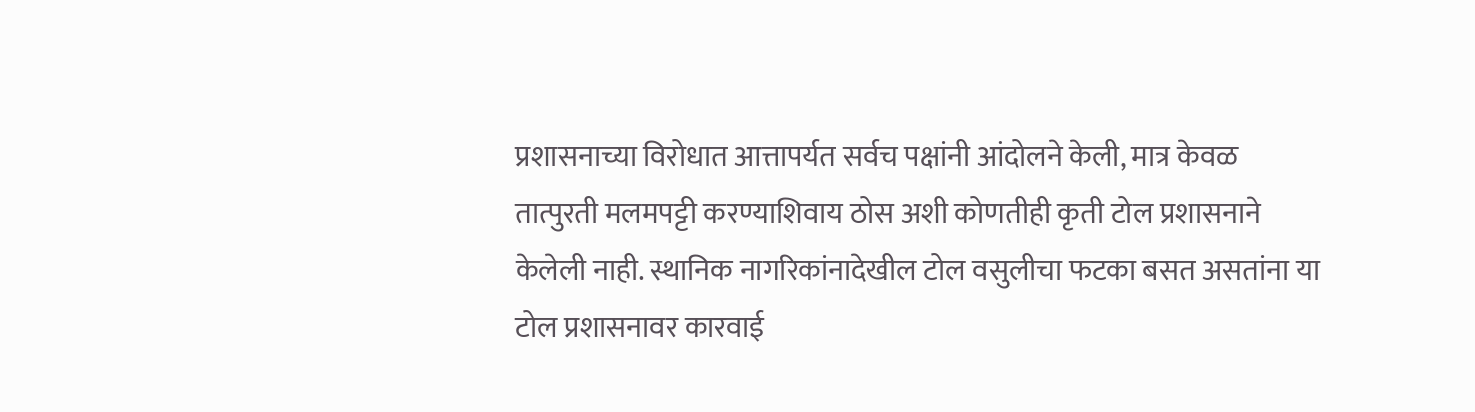प्रशासनाच्या विरोधात आत्तापर्यत सर्वच पक्षांनी आंदोलने केली, मात्र केवळ तात्पुरती मलमपट्टी करण्याशिवाय ठोस अशी कोणतीही कृती टोल प्रशासनाने केलेली नाही. स्थानिक नागरिकांनादेखील टोल वसुलीचा फटका बसत असतांना या टोल प्रशासनावर कारवाई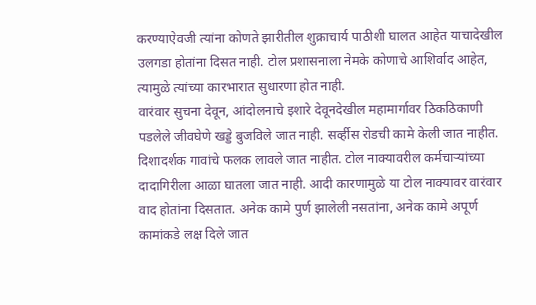करण्याऐवजी त्यांना कोणते झारीतील शुक्राचार्य पाठीशी घालत आहेत याचादेखील उलगडा होतांना दिसत नाही. टोल प्रशासनाला नेमके कोणाचे आशिर्वाद आहेत, त्यामुळे त्यांच्या कारभारात सुधारणा होत नाही.
वारंवार सुचना देवून, आंदोलनाचे इशारे देवूनदेखील महामार्गावर ठिकठिकाणी पडलेले जीवघेणे खड्डे बुजविले जात नाही. सर्व्हीस रोडची कामे केली जात नाहीत. दिशादर्शक गावांचे फलक लावले जात नाहीत. टोल नाक्यावरील कर्मचाऱ्यांच्या दादागिरीला आळा घातला जात नाही. आदी कारणामुळे या टोल नाक्यावर वारंवार वाद होतांना दिसतात. अनेक कामे पुर्ण झालेली नसतांना, अनेक कामे अपूर्ण कामांकडे लक्ष दिले जात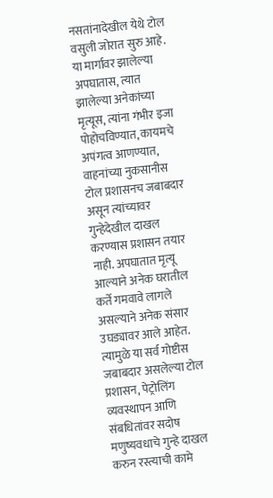नसतांनादेखील येथे टोल वसुली जोरात सुरु आहे.
या मार्गावर झालेल्या अपघातास, त्यात झालेल्या अनेकांच्या मृत्यूस, त्यांना गंभीर इजा पोहोचविण्यात, कायमचे अपंगत्व आणण्यात, वाहनांच्या नुकसानीस टोल प्रशासनच जबाबदार असून त्यांच्यावर गुन्हेदेखील दाखल करण्यास प्रशासन तयार नाही. अपघातात मृत्यू आल्याने अनेक घरातील कर्ते गमवावे लागले असल्याने अनेक संसार उघड्यावर आले आहेत. त्यामुळे या सर्व गोष्टीस जबाबदार असलेल्या टोल प्रशासन, पेट्रोलिंग व्यवस्थापन आणि संबधितांवर सदोष मणुष्यवधाचे गुन्हे दाखल करुन रस्त्याची कामे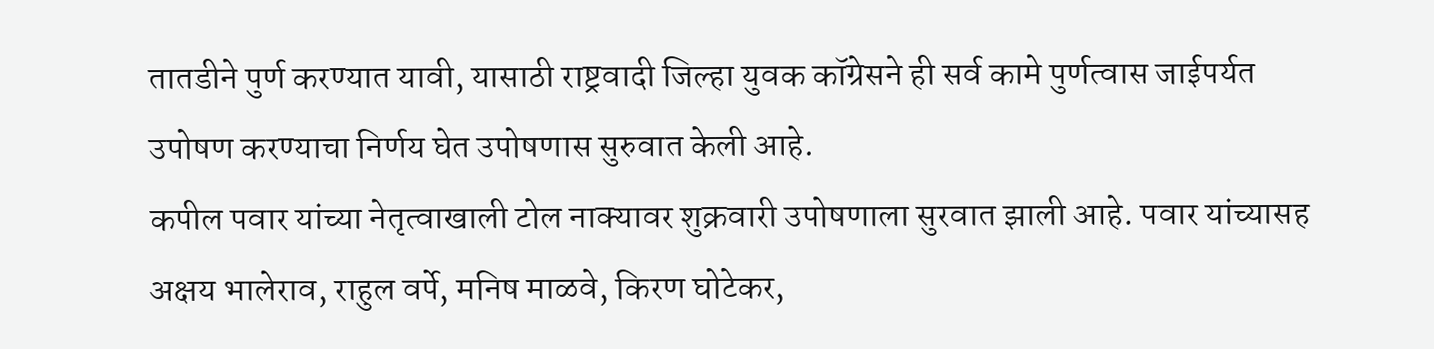तातडीने पुर्ण करण्यात यावी, यासाठी राष्ट्रवादी जिल्हा युवक कॉग्रेसने ही सर्व कामे पुर्णत्वास जाईपर्यत उपोषण करण्याचा निर्णय घेत उपोषणास सुरुवात केली आहे.
कपील पवार यांच्या नेतृत्वाखाली टोल नाक्यावर शुक्रवारी उपोषणाला सुरवात झाली आहे. पवार यांच्यासह अक्षय भालेराव, राहुल वर्पे, मनिष माळवे, किरण घोटेकर,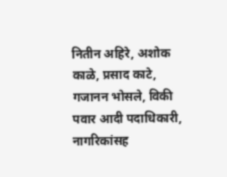नितीन अहिरे, अशोक काळे, प्रसाद काटे, गजानन भोसले, विकी पवार आदी पदाधिकारी, नागरिकांसह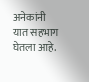अनेकांनी यात सहभाग घेतला आहे.